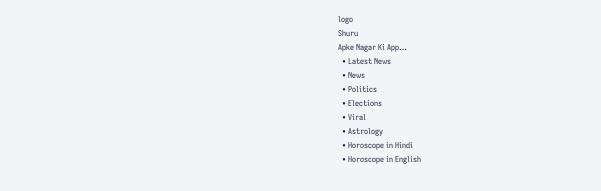logo
Shuru
Apke Nagar Ki App…
  • Latest News
  • News
  • Politics
  • Elections
  • Viral
  • Astrology
  • Horoscope in Hindi
  • Horoscope in English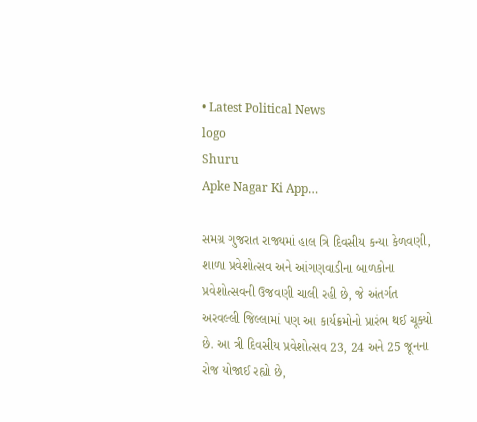• Latest Political News
logo
Shuru
Apke Nagar Ki App…

સમગ્ર ગુજરાત રાજ્યમાં હાલ ત્રિ દિવસીય કન્યા કેળવણી, શાળા પ્રવેશોત્સવ અને આંગણવાડીના બાળકોના પ્રવેશોત્સવની ઉજવણી ચાલી રહી છે, જે અંતર્ગત અરવલ્લી જિલ્લામાં પણ આ કાર્યક્રમોનો પ્રારંભ થઈ ચૂક્યો છે. આ ત્રી દિવસીય પ્રવેશોત્સવ 23, 24 અને 25 જૂનના રોજ યોજાઈ રહ્યો છે,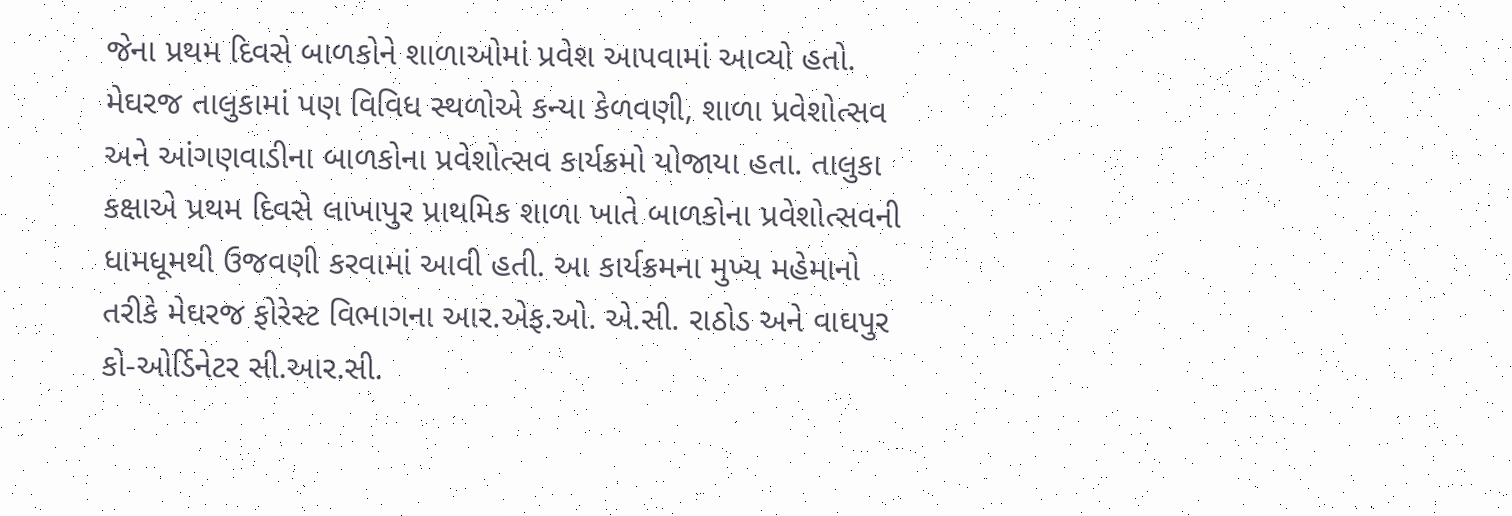જેના પ્રથમ દિવસે બાળકોને શાળાઓમાં પ્રવેશ આપવામાં આવ્યો હતો. મેઘરજ તાલુકામાં પણ વિવિધ સ્થળોએ કન્યા કેળવણી, શાળા પ્રવેશોત્સવ અને આંગણવાડીના બાળકોના પ્રવેશોત્સવ કાર્યક્રમો યોજાયા હતા. તાલુકા કક્ષાએ પ્રથમ દિવસે લાખાપુર પ્રાથમિક શાળા ખાતે બાળકોના પ્રવેશોત્સવની ધામધૂમથી ઉજવણી કરવામાં આવી હતી. આ કાર્યક્રમના મુખ્ય મહેમાનો તરીકે મેઘરજ ફોરેસ્ટ વિભાગના આર.એફ.ઓ. એ.સી. રાઠોડ અને વાઘપુર કો-ઓર્ડિનેટર સી.આર.સી.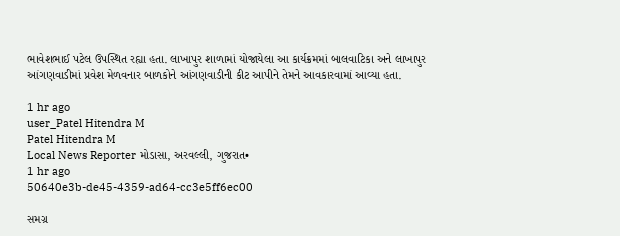ભાવેશભાઈ પટેલ ઉપસ્થિત રહ્યા હતા. લાખાપુર શાળામાં યોજાયેલા આ કાર્યક્રમમાં બાલવાટિકા અને લાખાપુર આંગણવાડીમાં પ્રવેશ મેળવનાર બાળકોને આંગણવાડીની કીટ આપીને તેમને આવકારવામાં આવ્યા હતા.

1 hr ago
user_Patel Hitendra M
Patel Hitendra M
Local News Reporter મોડાસા, અરવલ્લી, ગુજરાત•
1 hr ago
50640e3b-de45-4359-ad64-cc3e5ff6ec00

સમગ્ર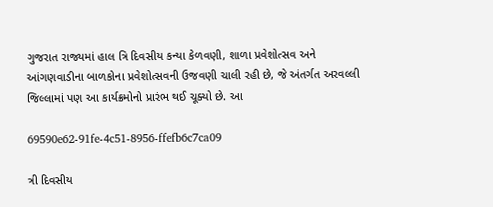ગુજરાત રાજ્યમાં હાલ ત્રિ દિવસીય કન્યા કેળવણી, શાળા પ્રવેશોત્સવ અને આંગણવાડીના બાળકોના પ્રવેશોત્સવની ઉજવણી ચાલી રહી છે, જે અંતર્ગત અરવલ્લી જિલ્લામાં પણ આ કાર્યક્રમોનો પ્રારંભ થઈ ચૂક્યો છે. આ

69590e62-91fe-4c51-8956-ffefb6c7ca09

ત્રી દિવસીય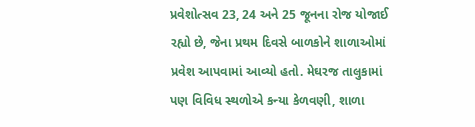પ્રવેશોત્સવ 23, 24 અને 25 જૂનના રોજ યોજાઈ રહ્યો છે, જેના પ્રથમ દિવસે બાળકોને શાળાઓમાં પ્રવેશ આપવામાં આવ્યો હતો. મેઘરજ તાલુકામાં પણ વિવિધ સ્થળોએ કન્યા કેળવણી, શાળા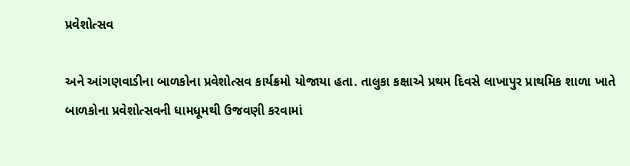પ્રવેશોત્સવ

અને આંગણવાડીના બાળકોના પ્રવેશોત્સવ કાર્યક્રમો યોજાયા હતા. તાલુકા કક્ષાએ પ્રથમ દિવસે લાખાપુર પ્રાથમિક શાળા ખાતે બાળકોના પ્રવેશોત્સવની ધામધૂમથી ઉજવણી કરવામાં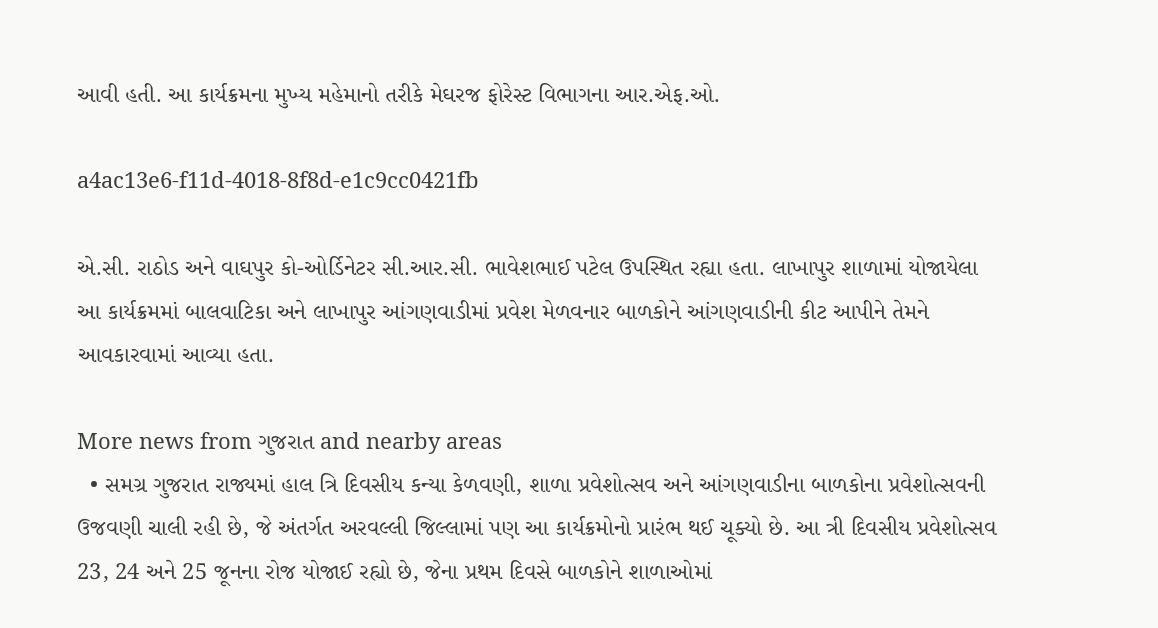આવી હતી. આ કાર્યક્રમના મુખ્ય મહેમાનો તરીકે મેઘરજ ફોરેસ્ટ વિભાગના આર.એફ.ઓ.

a4ac13e6-f11d-4018-8f8d-e1c9cc0421fb

એ.સી. રાઠોડ અને વાઘપુર કો-ઓર્ડિનેટર સી.આર.સી. ભાવેશભાઈ પટેલ ઉપસ્થિત રહ્યા હતા. લાખાપુર શાળામાં યોજાયેલા આ કાર્યક્રમમાં બાલવાટિકા અને લાખાપુર આંગણવાડીમાં પ્રવેશ મેળવનાર બાળકોને આંગણવાડીની કીટ આપીને તેમને આવકારવામાં આવ્યા હતા.

More news from ગુજરાત and nearby areas
  • સમગ્ર ગુજરાત રાજ્યમાં હાલ ત્રિ દિવસીય કન્યા કેળવણી, શાળા પ્રવેશોત્સવ અને આંગણવાડીના બાળકોના પ્રવેશોત્સવની ઉજવણી ચાલી રહી છે, જે અંતર્ગત અરવલ્લી જિલ્લામાં પણ આ કાર્યક્રમોનો પ્રારંભ થઈ ચૂક્યો છે. આ ત્રી દિવસીય પ્રવેશોત્સવ 23, 24 અને 25 જૂનના રોજ યોજાઈ રહ્યો છે, જેના પ્રથમ દિવસે બાળકોને શાળાઓમાં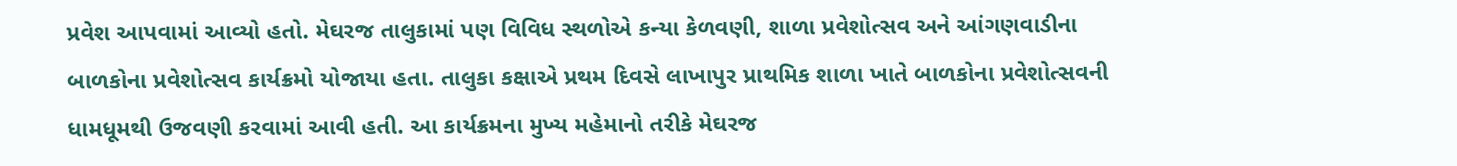પ્રવેશ આપવામાં આવ્યો હતો. મેઘરજ તાલુકામાં પણ વિવિધ સ્થળોએ કન્યા કેળવણી, શાળા પ્રવેશોત્સવ અને આંગણવાડીના બાળકોના પ્રવેશોત્સવ કાર્યક્રમો યોજાયા હતા. તાલુકા કક્ષાએ પ્રથમ દિવસે લાખાપુર પ્રાથમિક શાળા ખાતે બાળકોના પ્રવેશોત્સવની ધામધૂમથી ઉજવણી કરવામાં આવી હતી. આ કાર્યક્રમના મુખ્ય મહેમાનો તરીકે મેઘરજ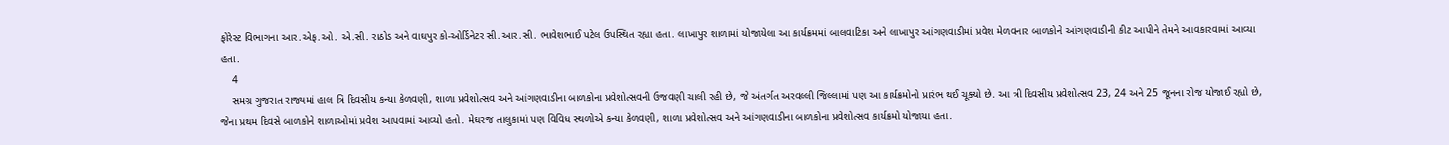ફોરેસ્ટ વિભાગના આર.એફ.ઓ. એ.સી. રાઠોડ અને વાઘપુર કો-ઓર્ડિનેટર સી.આર.સી. ભાવેશભાઈ પટેલ ઉપસ્થિત રહ્યા હતા. લાખાપુર શાળામાં યોજાયેલા આ કાર્યક્રમમાં બાલવાટિકા અને લાખાપુર આંગણવાડીમાં પ્રવેશ મેળવનાર બાળકોને આંગણવાડીની કીટ આપીને તેમને આવકારવામાં આવ્યા હતા.
    4
    સમગ્ર ગુજરાત રાજ્યમાં હાલ ત્રિ દિવસીય કન્યા કેળવણી, શાળા પ્રવેશોત્સવ અને આંગણવાડીના બાળકોના પ્રવેશોત્સવની ઉજવણી ચાલી રહી છે, જે અંતર્ગત અરવલ્લી જિલ્લામાં પણ આ કાર્યક્રમોનો પ્રારંભ થઈ ચૂક્યો છે. આ ત્રી દિવસીય પ્રવેશોત્સવ 23, 24 અને 25 જૂનના રોજ યોજાઈ રહ્યો છે, જેના પ્રથમ દિવસે બાળકોને શાળાઓમાં પ્રવેશ આપવામાં આવ્યો હતો. મેઘરજ તાલુકામાં પણ વિવિધ સ્થળોએ કન્યા કેળવણી, શાળા પ્રવેશોત્સવ અને આંગણવાડીના બાળકોના પ્રવેશોત્સવ કાર્યક્રમો યોજાયા હતા.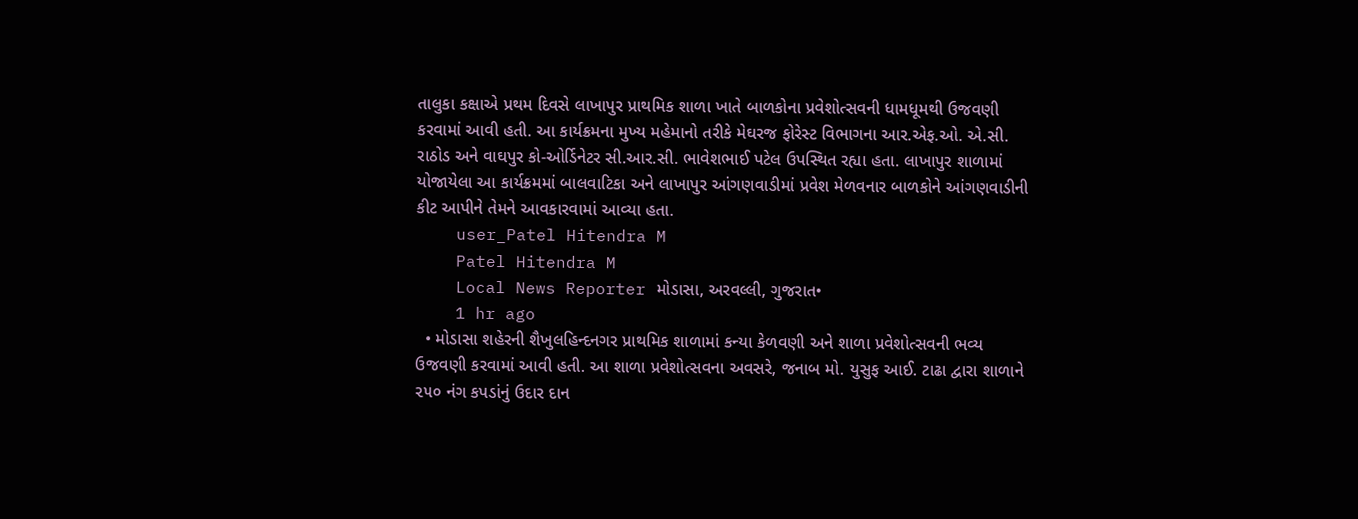તાલુકા કક્ષાએ પ્રથમ દિવસે લાખાપુર પ્રાથમિક શાળા ખાતે બાળકોના પ્રવેશોત્સવની ધામધૂમથી ઉજવણી કરવામાં આવી હતી. આ કાર્યક્રમના મુખ્ય મહેમાનો તરીકે મેઘરજ ફોરેસ્ટ વિભાગના આર.એફ.ઓ. એ.સી. રાઠોડ અને વાઘપુર કો-ઓર્ડિનેટર સી.આર.સી. ભાવેશભાઈ પટેલ ઉપસ્થિત રહ્યા હતા. લાખાપુર શાળામાં યોજાયેલા આ કાર્યક્રમમાં બાલવાટિકા અને લાખાપુર આંગણવાડીમાં પ્રવેશ મેળવનાર બાળકોને આંગણવાડીની કીટ આપીને તેમને આવકારવામાં આવ્યા હતા.
    user_Patel Hitendra M
    Patel Hitendra M
    Local News Reporter મોડાસા, અરવલ્લી, ગુજરાત•
    1 hr ago
  • મોડાસા શહેરની શૈખુલહિન્દનગર પ્રાથમિક શાળામાં કન્યા કેળવણી અને શાળા પ્રવેશોત્સવની ભવ્ય ઉજવણી કરવામાં આવી હતી. આ શાળા પ્રવેશોત્સવના અવસરે, જનાબ મો. યુસુફ આઈ. ટાઢા દ્વારા શાળાને ૨૫૦ નંગ કપડાંનું ઉદાર દાન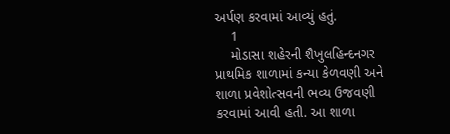અર્પણ કરવામાં આવ્યું હતું.
    1
    મોડાસા શહેરની શૈખુલહિન્દનગર પ્રાથમિક શાળામાં કન્યા કેળવણી અને શાળા પ્રવેશોત્સવની ભવ્ય ઉજવણી કરવામાં આવી હતી. આ શાળા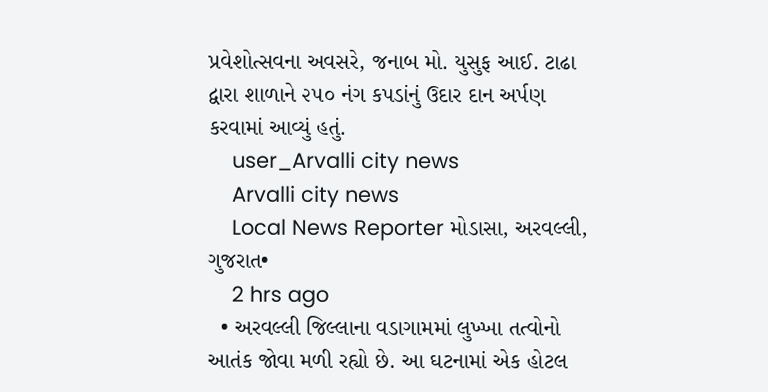પ્રવેશોત્સવના અવસરે, જનાબ મો. યુસુફ આઈ. ટાઢા દ્વારા શાળાને ૨૫૦ નંગ કપડાંનું ઉદાર દાન અર્પણ કરવામાં આવ્યું હતું.
    user_Arvalli city news
    Arvalli city news
    Local News Reporter મોડાસા, અરવલ્લી, ગુજરાત•
    2 hrs ago
  • અરવલ્લી જિલ્લાના વડાગામમાં લુખ્ખા તત્વોનો આતંક જોવા મળી રહ્યો છે. આ ઘટનામાં એક હોટલ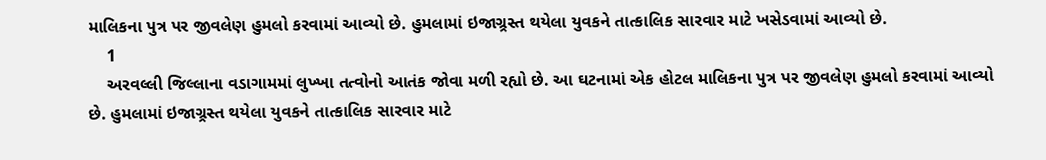માલિકના પુત્ર પર જીવલેણ હુમલો કરવામાં આવ્યો છે. હુમલામાં ઇજાગ્ર્રસ્ત થયેલા યુવકને તાત્કાલિક સારવાર માટે ખસેડવામાં આવ્યો છે.
    1
    અરવલ્લી જિલ્લાના વડાગામમાં લુખ્ખા તત્વોનો આતંક જોવા મળી રહ્યો છે. આ ઘટનામાં એક હોટલ માલિકના પુત્ર પર જીવલેણ હુમલો કરવામાં આવ્યો છે. હુમલામાં ઇજાગ્ર્રસ્ત થયેલા યુવકને તાત્કાલિક સારવાર માટે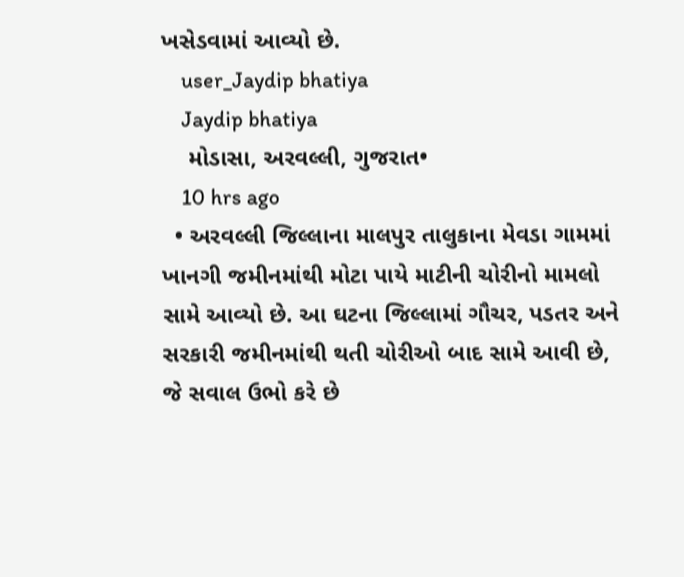ખસેડવામાં આવ્યો છે.
    user_Jaydip bhatiya
    Jaydip bhatiya
    મોડાસા, અરવલ્લી, ગુજરાત•
    10 hrs ago
  • અરવલ્લી જિલ્લાના માલપુર તાલુકાના મેવડા ગામમાં ખાનગી જમીનમાંથી મોટા પાયે માટીની ચોરીનો મામલો સામે આવ્યો છે. આ ઘટના જિલ્લામાં ગૌચર, પડતર અને સરકારી જમીનમાંથી થતી ચોરીઓ બાદ સામે આવી છે, જે સવાલ ઉભો કરે છે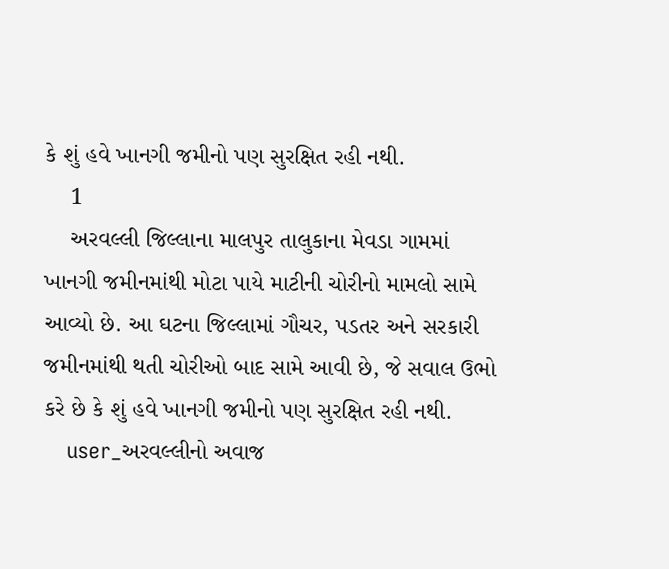કે શું હવે ખાનગી જમીનો પણ સુરક્ષિત રહી નથી.
    1
    અરવલ્લી જિલ્લાના માલપુર તાલુકાના મેવડા ગામમાં ખાનગી જમીનમાંથી મોટા પાયે માટીની ચોરીનો મામલો સામે આવ્યો છે. આ ઘટના જિલ્લામાં ગૌચર, પડતર અને સરકારી જમીનમાંથી થતી ચોરીઓ બાદ સામે આવી છે, જે સવાલ ઉભો કરે છે કે શું હવે ખાનગી જમીનો પણ સુરક્ષિત રહી નથી.
    user_અરવલ્લીનો અવાજ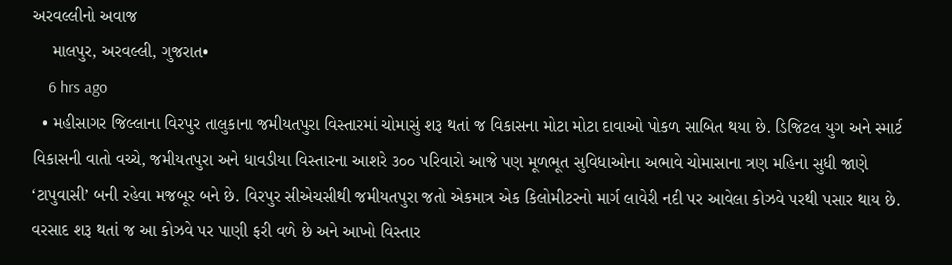અરવલ્લીનો અવાજ
    માલપુર, અરવલ્લી, ગુજરાત•
    6 hrs ago
  • મહીસાગર જિલ્લાના વિરપુર તાલુકાના જમીયતપુરા વિસ્તારમાં ચોમાસું શરૂ થતાં જ વિકાસના મોટા મોટા દાવાઓ પોકળ સાબિત થયા છે. ડિજિટલ યુગ અને સ્માર્ટ વિકાસની વાતો વચ્ચે, જમીયતપુરા અને ધાવડીયા વિસ્તારના આશરે ૩૦૦ પરિવારો આજે પણ મૂળભૂત સુવિધાઓના અભાવે ચોમાસાના ત્રણ મહિના સુધી જાણે ‘ટાપુવાસી’ બની રહેવા મજબૂર બને છે. વિરપુર સીએચસીથી જમીયતપુરા જતો એકમાત્ર એક કિલોમીટરનો માર્ગ લાવેરી નદી પર આવેલા કોઝવે પરથી પસાર થાય છે. વરસાદ શરૂ થતાં જ આ કોઝવે પર પાણી ફરી વળે છે અને આખો વિસ્તાર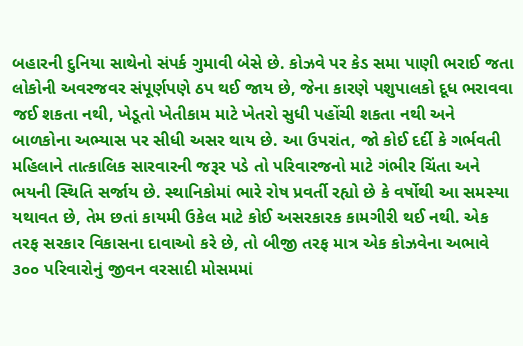બહારની દુનિયા સાથેનો સંપર્ક ગુમાવી બેસે છે. કોઝવે પર કેડ સમા પાણી ભરાઈ જતા લોકોની અવરજવર સંપૂર્ણપણે ઠપ થઈ જાય છે, જેના કારણે પશુપાલકો દૂધ ભરાવવા જઈ શકતા નથી, ખેડૂતો ખેતીકામ માટે ખેતરો સુધી પહોંચી શકતા નથી અને બાળકોના અભ્યાસ પર સીધી અસર થાય છે. આ ઉપરાંત, જો કોઈ દર્દી કે ગર્ભવતી મહિલાને તાત્કાલિક સારવારની જરૂર પડે તો પરિવારજનો માટે ગંભીર ચિંતા અને ભયની સ્થિતિ સર્જાય છે. સ્થાનિકોમાં ભારે રોષ પ્રવર્તી રહ્યો છે કે વર્ષોથી આ સમસ્યા યથાવત છે, તેમ છતાં કાયમી ઉકેલ માટે કોઈ અસરકારક કામગીરી થઈ નથી. એક તરફ સરકાર વિકાસના દાવાઓ કરે છે, તો બીજી તરફ માત્ર એક કોઝવેના અભાવે ૩૦૦ પરિવારોનું જીવન વરસાદી મોસમમાં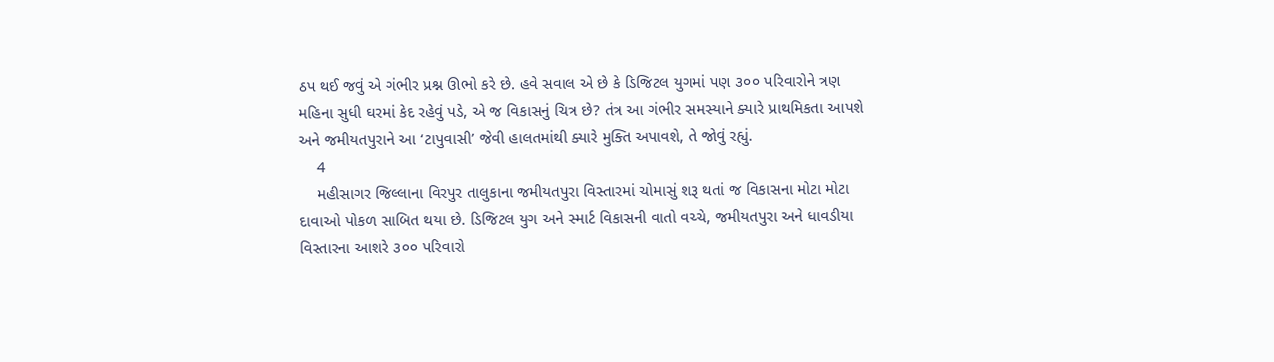ઠપ થઈ જવું એ ગંભીર પ્રશ્ન ઊભો કરે છે. હવે સવાલ એ છે કે ડિજિટલ યુગમાં પણ ૩૦૦ પરિવારોને ત્રણ મહિના સુધી ઘરમાં કેદ રહેવું પડે, એ જ વિકાસનું ચિત્ર છે? તંત્ર આ ગંભીર સમસ્યાને ક્યારે પ્રાથમિકતા આપશે અને જમીયતપુરાને આ ‘ટાપુવાસી’ જેવી હાલતમાંથી ક્યારે મુક્તિ અપાવશે, તે જોવું રહ્યું.
    4
    મહીસાગર જિલ્લાના વિરપુર તાલુકાના જમીયતપુરા વિસ્તારમાં ચોમાસું શરૂ થતાં જ વિકાસના મોટા મોટા દાવાઓ પોકળ સાબિત થયા છે. ડિજિટલ યુગ અને સ્માર્ટ વિકાસની વાતો વચ્ચે, જમીયતપુરા અને ધાવડીયા વિસ્તારના આશરે ૩૦૦ પરિવારો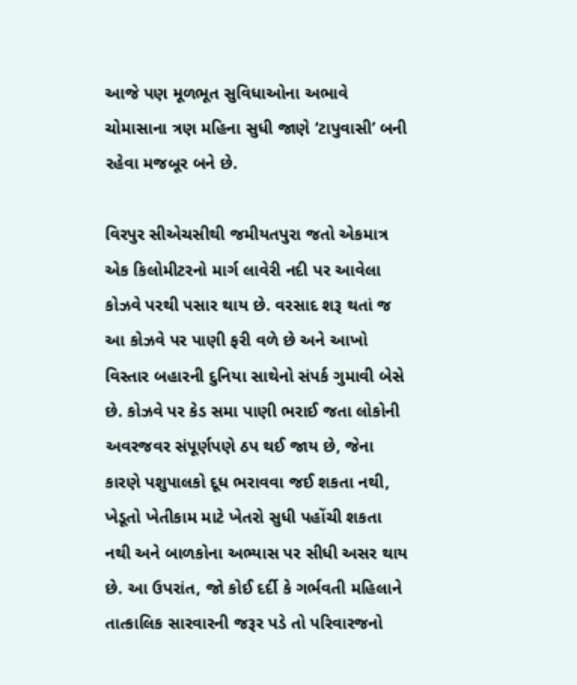આજે પણ મૂળભૂત સુવિધાઓના અભાવે ચોમાસાના ત્રણ મહિના સુધી જાણે ‘ટાપુવાસી’ બની રહેવા મજબૂર બને છે.

વિરપુર સીએચસીથી જમીયતપુરા જતો એકમાત્ર એક કિલોમીટરનો માર્ગ લાવેરી નદી પર આવેલા કોઝવે પરથી પસાર થાય છે. વરસાદ શરૂ થતાં જ આ કોઝવે પર પાણી ફરી વળે છે અને આખો વિસ્તાર બહારની દુનિયા સાથેનો સંપર્ક ગુમાવી બેસે છે. કોઝવે પર કેડ સમા પાણી ભરાઈ જતા લોકોની અવરજવર સંપૂર્ણપણે ઠપ થઈ જાય છે, જેના કારણે પશુપાલકો દૂધ ભરાવવા જઈ શકતા નથી, ખેડૂતો ખેતીકામ માટે ખેતરો સુધી પહોંચી શકતા નથી અને બાળકોના અભ્યાસ પર સીધી અસર થાય છે. આ ઉપરાંત, જો કોઈ દર્દી કે ગર્ભવતી મહિલાને તાત્કાલિક સારવારની જરૂર પડે તો પરિવારજનો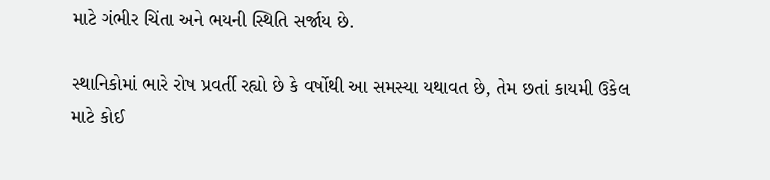માટે ગંભીર ચિંતા અને ભયની સ્થિતિ સર્જાય છે.

સ્થાનિકોમાં ભારે રોષ પ્રવર્તી રહ્યો છે કે વર્ષોથી આ સમસ્યા યથાવત છે, તેમ છતાં કાયમી ઉકેલ માટે કોઈ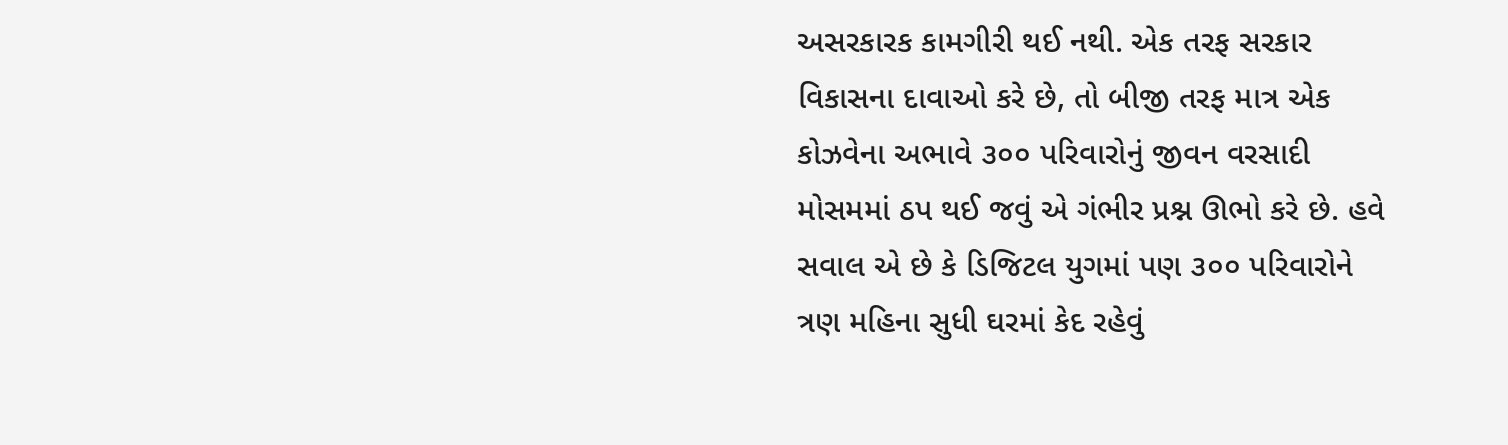અસરકારક કામગીરી થઈ નથી. એક તરફ સરકાર વિકાસના દાવાઓ કરે છે, તો બીજી તરફ માત્ર એક કોઝવેના અભાવે ૩૦૦ પરિવારોનું જીવન વરસાદી મોસમમાં ઠપ થઈ જવું એ ગંભીર પ્રશ્ન ઊભો કરે છે. હવે સવાલ એ છે કે ડિજિટલ યુગમાં પણ ૩૦૦ પરિવારોને ત્રણ મહિના સુધી ઘરમાં કેદ રહેવું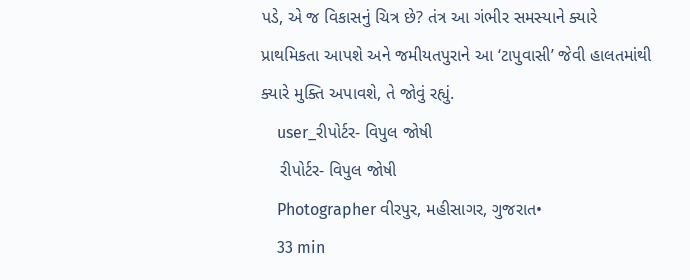પડે, એ જ વિકાસનું ચિત્ર છે? તંત્ર આ ગંભીર સમસ્યાને ક્યારે પ્રાથમિકતા આપશે અને જમીયતપુરાને આ ‘ટાપુવાસી’ જેવી હાલતમાંથી ક્યારે મુક્તિ અપાવશે, તે જોવું રહ્યું.
    user_રીપોર્ટર- વિપુલ જોષી
    રીપોર્ટર- વિપુલ જોષી
    Photographer વીરપુર, મહીસાગર, ગુજરાત•
    33 min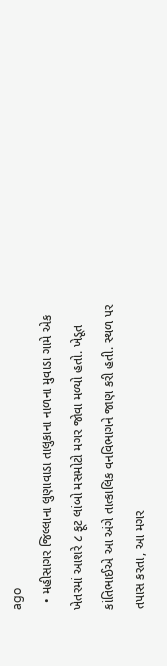ago
  • મહીસાગર જિલ્લાના લુણાવાડા તાલુકાના નાળના મુવાડા ગામે એક ખેતરમાં આશરે ૮ ફૂટ લાંબો મસમોટો મગર જોવા મળ્યો હતો. ખેડૂત કાંતિભાઈએ આ અંગે તાત્કાલિક વનવિભાગને જાણ કરી હતી. સ્થળ પર તપાસ કરતા, આ મગર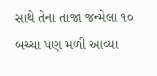સાથે તેના તાજા જન્મેલા ૧૦ બચ્ચા પણ મળી આવ્યા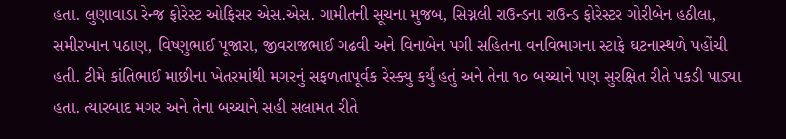હતા. લુણાવાડા રેન્જ ફોરેસ્ટ ઓફિસર એસ.એસ. ગામીતની સૂચના મુજબ, સિગ્નલી રાઉન્ડના રાઉન્ડ ફોરેસ્ટર ગોરીબેન હઠીલા, સમીરખાન પઠાણ, વિષ્ણુભાઈ પૂજારા, જીવરાજભાઈ ગઢવી અને વિનાબેન પગી સહિતના વનવિભાગના સ્ટાફે ઘટનાસ્થળે પહોંચી હતી. ટીમે કાંતિભાઈ માછીના ખેતરમાંથી મગરનું સફળતાપૂર્વક રેસ્ક્યુ કર્યું હતું અને તેના ૧૦ બચ્ચાને પણ સુરક્ષિત રીતે પકડી પાડ્યા હતા. ત્યારબાદ મગર અને તેના બચ્ચાને સહી સલામત રીતે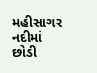મહીસાગર નદીમાં છોડી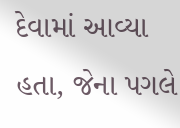દેવામાં આવ્યા હતા, જેના પગલે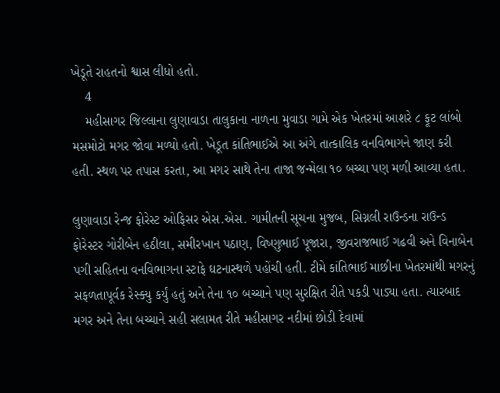ખેડૂતે રાહતનો શ્વાસ લીધો હતો.
    4
    મહીસાગર જિલ્લાના લુણાવાડા તાલુકાના નાળના મુવાડા ગામે એક ખેતરમાં આશરે ૮ ફૂટ લાંબો મસમોટો મગર જોવા મળ્યો હતો. ખેડૂત કાંતિભાઈએ આ અંગે તાત્કાલિક વનવિભાગને જાણ કરી હતી. સ્થળ પર તપાસ કરતા, આ મગર સાથે તેના તાજા જન્મેલા ૧૦ બચ્ચા પણ મળી આવ્યા હતા.

લુણાવાડા રેન્જ ફોરેસ્ટ ઓફિસર એસ.એસ. ગામીતની સૂચના મુજબ, સિગ્નલી રાઉન્ડના રાઉન્ડ ફોરેસ્ટર ગોરીબેન હઠીલા, સમીરખાન પઠાણ, વિષ્ણુભાઈ પૂજારા, જીવરાજભાઈ ગઢવી અને વિનાબેન પગી સહિતના વનવિભાગના સ્ટાફે ઘટનાસ્થળે પહોંચી હતી. ટીમે કાંતિભાઈ માછીના ખેતરમાંથી મગરનું સફળતાપૂર્વક રેસ્ક્યુ કર્યું હતું અને તેના ૧૦ બચ્ચાને પણ સુરક્ષિત રીતે પકડી પાડ્યા હતા. ત્યારબાદ મગર અને તેના બચ્ચાને સહી સલામત રીતે મહીસાગર નદીમાં છોડી દેવામાં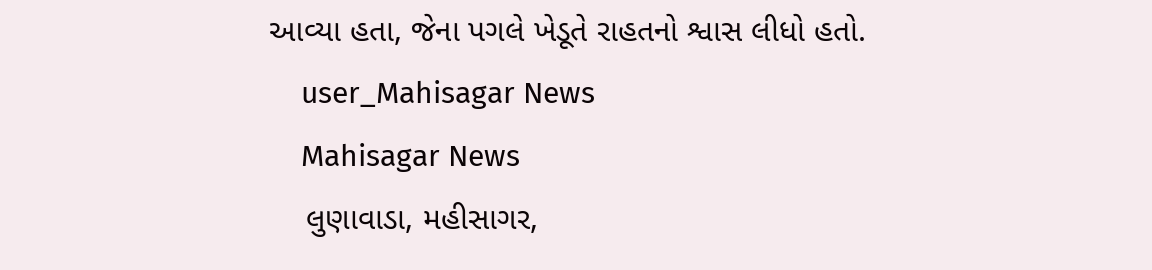આવ્યા હતા, જેના પગલે ખેડૂતે રાહતનો શ્વાસ લીધો હતો.
    user_Mahisagar News
    Mahisagar News
    લુણાવાડા, મહીસાગર,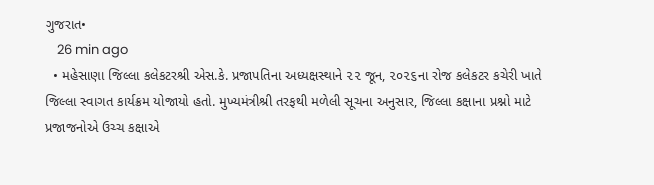ગુજરાત•
    26 min ago
  • મહેસાણા જિલ્લા કલેકટરશ્રી એસ.કે. પ્રજાપતિના અધ્યક્ષસ્થાને ૨૨ જૂન, ૨૦૨૬ના રોજ કલેકટર કચેરી ખાતે જિલ્લા સ્વાગત કાર્યક્રમ યોજાયો હતો. મુખ્યમંત્રીશ્રી તરફથી મળેલી સૂચના અનુસાર, જિલ્લા કક્ષાના પ્રશ્નો માટે પ્રજાજનોએ ઉચ્ચ કક્ષાએ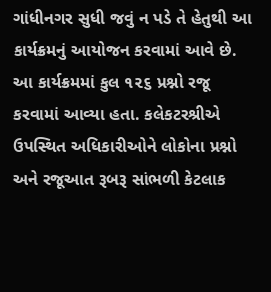ગાંધીનગર સુધી જવું ન પડે તે હેતુથી આ કાર્યક્રમનું આયોજન કરવામાં આવે છે. આ કાર્યક્રમમાં કુલ ૧૨૬ પ્રશ્નો રજૂ કરવામાં આવ્યા હતા. કલેકટરશ્રીએ ઉપસ્થિત અધિકારીઓને લોકોના પ્રશ્નો અને રજૂઆત રૂબરૂ સાંભળી કેટલાક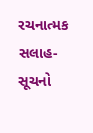રચનાત્મક સલાહ-સૂચનો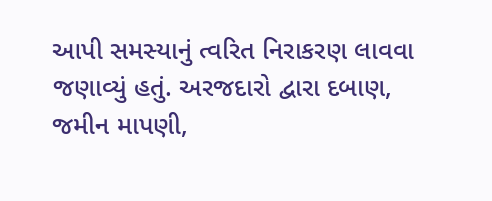આપી સમસ્યાનું ત્વરિત નિરાકરણ લાવવા જણાવ્યું હતું. અરજદારો દ્વારા દબાણ, જમીન માપણી,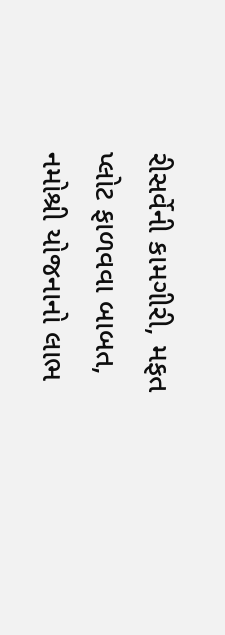રીસર્વેની કામગીરી, મફત પ્લોટ ફાળવવા બાબત, નમોશ્રી યોજનાનો લાભ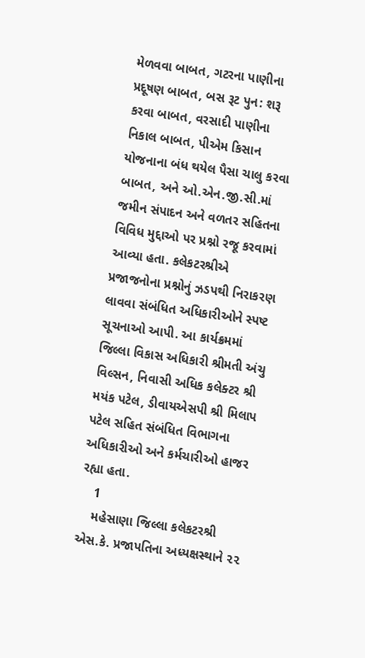મેળવવા બાબત, ગટરના પાણીના પ્રદૂષણ બાબત, બસ રૂટ પુન: શરૂ કરવા બાબત, વરસાદી પાણીના નિકાલ બાબત, પીએમ કિસાન યોજનાના બંધ થયેલ પૈસા ચાલુ કરવા બાબત, અને ઓ.એન.જી.સી.માં જમીન સંપાદન અને વળતર સહિતના વિવિધ મુદ્દાઓ પર પ્રશ્નો રજૂ કરવામાં આવ્યા હતા. કલેકટરશ્રીએ પ્રજાજનોના પ્રશ્નોનું ઝડપથી નિરાકરણ લાવવા સંબંધિત અધિકારીઓને સ્પષ્ટ સૂચનાઓ આપી. આ કાર્યક્રમમાં જિલ્લા વિકાસ અધિકારી શ્રીમતી અંચુ વિલ્સન, નિવાસી અધિક કલેક્ટર શ્રી મયંક પટેલ, ડીવાયએસપી શ્રી મિલાપ પટેલ સહિત સંબંધિત વિભાગના અધિકારીઓ અને કર્મચારીઓ હાજર રહ્યા હતા.
    1
    મહેસાણા જિલ્લા કલેકટરશ્રી એસ.કે. પ્રજાપતિના અધ્યક્ષસ્થાને ૨૨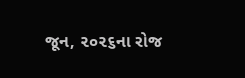જૂન, ૨૦૨૬ના રોજ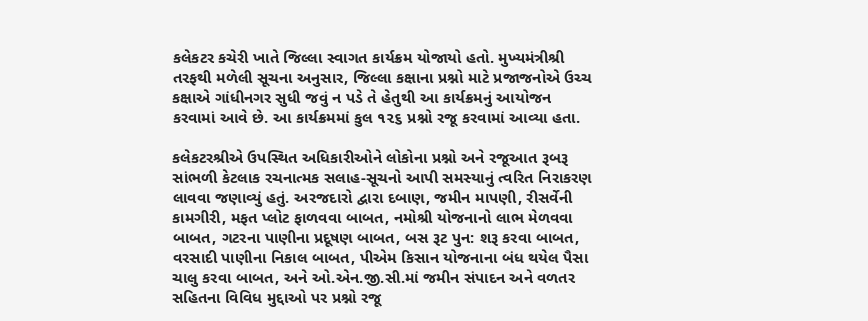કલેકટર કચેરી ખાતે જિલ્લા સ્વાગત કાર્યક્રમ યોજાયો હતો. મુખ્યમંત્રીશ્રી તરફથી મળેલી સૂચના અનુસાર, જિલ્લા કક્ષાના પ્રશ્નો માટે પ્રજાજનોએ ઉચ્ચ કક્ષાએ ગાંધીનગર સુધી જવું ન પડે તે હેતુથી આ કાર્યક્રમનું આયોજન કરવામાં આવે છે. આ કાર્યક્રમમાં કુલ ૧૨૬ પ્રશ્નો રજૂ કરવામાં આવ્યા હતા.

કલેકટરશ્રીએ ઉપસ્થિત અધિકારીઓને લોકોના પ્રશ્નો અને રજૂઆત રૂબરૂ સાંભળી કેટલાક રચનાત્મક સલાહ-સૂચનો આપી સમસ્યાનું ત્વરિત નિરાકરણ લાવવા જણાવ્યું હતું. અરજદારો દ્વારા દબાણ, જમીન માપણી, રીસર્વેની કામગીરી, મફત પ્લોટ ફાળવવા બાબત, નમોશ્રી યોજનાનો લાભ મેળવવા બાબત, ગટરના પાણીના પ્રદૂષણ બાબત, બસ રૂટ પુન: શરૂ કરવા બાબત, વરસાદી પાણીના નિકાલ બાબત, પીએમ કિસાન યોજનાના બંધ થયેલ પૈસા ચાલુ કરવા બાબત, અને ઓ.એન.જી.સી.માં જમીન સંપાદન અને વળતર સહિતના વિવિધ મુદ્દાઓ પર પ્રશ્નો રજૂ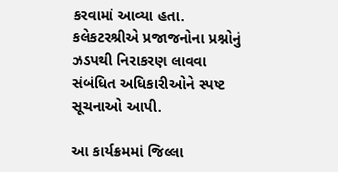કરવામાં આવ્યા હતા. કલેકટરશ્રીએ પ્રજાજનોના પ્રશ્નોનું ઝડપથી નિરાકરણ લાવવા સંબંધિત અધિકારીઓને સ્પષ્ટ સૂચનાઓ આપી.

આ કાર્યક્રમમાં જિલ્લા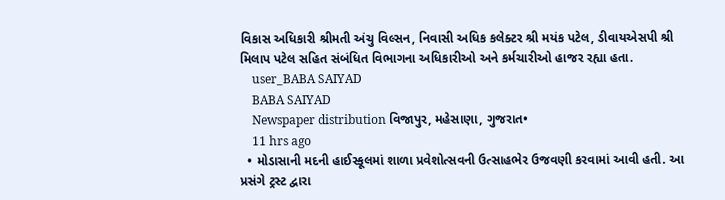વિકાસ અધિકારી શ્રીમતી અંચુ વિલ્સન, નિવાસી અધિક કલેક્ટર શ્રી મયંક પટેલ, ડીવાયએસપી શ્રી મિલાપ પટેલ સહિત સંબંધિત વિભાગના અધિકારીઓ અને કર્મચારીઓ હાજર રહ્યા હતા.
    user_BABA SAIYAD
    BABA SAIYAD
    Newspaper distribution વિજાપુર, મહેસાણા, ગુજરાત•
    11 hrs ago
  • મોડાસાની મદની હાઈસ્કૂલમાં શાળા પ્રવેશોત્સવની ઉત્સાહભેર ઉજવણી કરવામાં આવી હતી. આ પ્રસંગે ટ્રસ્ટ દ્વારા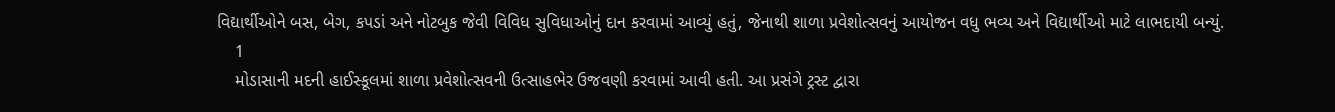વિદ્યાર્થીઓને બસ, બેગ, કપડાં અને નોટબુક જેવી વિવિધ સુવિધાઓનું દાન કરવામાં આવ્યું હતું, જેનાથી શાળા પ્રવેશોત્સવનું આયોજન વધુ ભવ્ય અને વિદ્યાર્થીઓ માટે લાભદાયી બન્યું.
    1
    મોડાસાની મદની હાઈસ્કૂલમાં શાળા પ્રવેશોત્સવની ઉત્સાહભેર ઉજવણી કરવામાં આવી હતી. આ પ્રસંગે ટ્રસ્ટ દ્વારા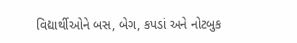વિદ્યાર્થીઓને બસ, બેગ, કપડાં અને નોટબુક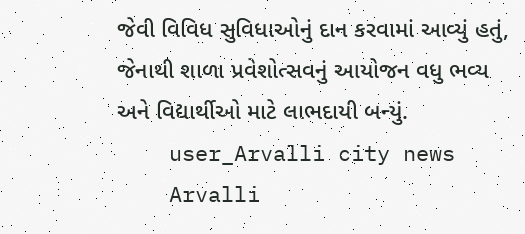જેવી વિવિધ સુવિધાઓનું દાન કરવામાં આવ્યું હતું, જેનાથી શાળા પ્રવેશોત્સવનું આયોજન વધુ ભવ્ય અને વિદ્યાર્થીઓ માટે લાભદાયી બન્યું.
    user_Arvalli city news
    Arvalli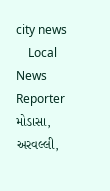city news
    Local News Reporter મોડાસા, અરવલ્લી,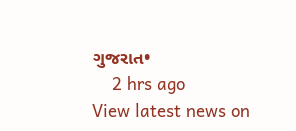ગુજરાત•
    2 hrs ago
View latest news on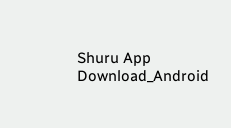Shuru App
Download_Android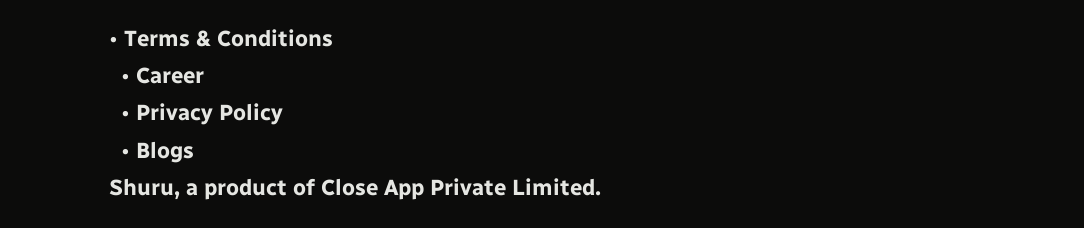• Terms & Conditions
  • Career
  • Privacy Policy
  • Blogs
Shuru, a product of Close App Private Limited.